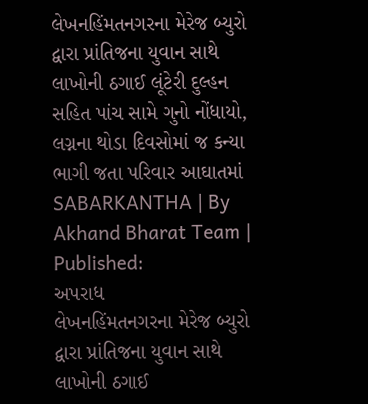લેખનહિંમતનગરના મેરેજ બ્યુરો દ્વારા પ્રાંતિજના યુવાન સાથે લાખોની ઠગાઈ લૂંટેરી દુલ્હન સહિત પાંચ સામે ગુનો નોંધાયો, લગ્નના થોડા દિવસોમાં જ કન્યા ભાગી જતા પરિવાર આઘાતમાં
SABARKANTHA | By Akhand Bharat Team | Published:
અપરાધ
લેખનહિંમતનગરના મેરેજ બ્યુરો દ્વારા પ્રાંતિજના યુવાન સાથે લાખોની ઠગાઈ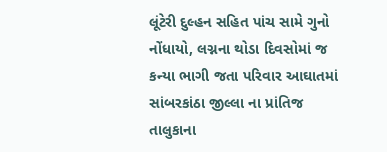લૂંટેરી દુલ્હન સહિત પાંચ સામે ગુનો નોંધાયો, લગ્નના થોડા દિવસોમાં જ કન્યા ભાગી જતા પરિવાર આઘાતમાં
સાંબરકાંઠા જીલ્લા ના પ્રાંતિજ તાલુકાના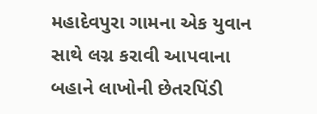મહાદેવપુરા ગામના એક યુવાન સાથે લગ્ન કરાવી આપવાના બહાને લાખોની છેતરપિંડી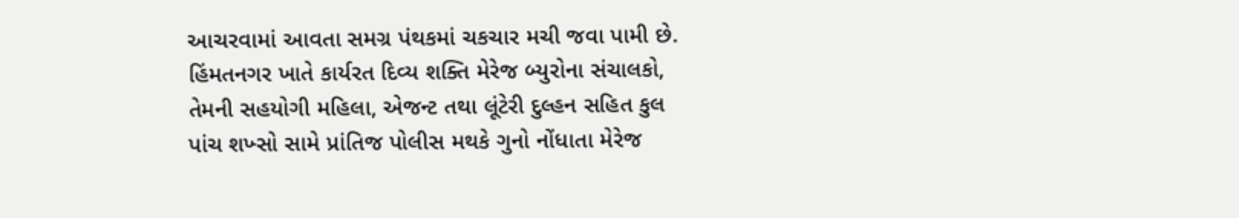આચરવામાં આવતા સમગ્ર પંથકમાં ચકચાર મચી જવા પામી છે. હિંમતનગર ખાતે કાર્યરત દિવ્ય શક્તિ મેરેજ બ્યુરોના સંચાલકો, તેમની સહયોગી મહિલા, એજન્ટ તથા લૂંટેરી દુલ્હન સહિત કુલ પાંચ શખ્સો સામે પ્રાંતિજ પોલીસ મથકે ગુનો નોંધાતા મેરેજ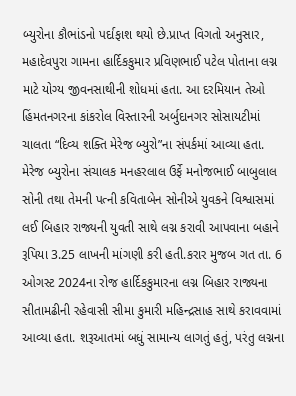બ્યુરોના કૌભાંડનો પર્દાફાશ થયો છે.પ્રાપ્ત વિગતો અનુસાર, મહાદેવપુરા ગામના હાર્દિકકુમાર પ્રવિણભાઈ પટેલ પોતાના લગ્ન માટે યોગ્ય જીવનસાથીની શોધમાં હતા. આ દરમિયાન તેઓ હિંમતનગરના કાંકરોલ વિસ્તારની અર્બુદાનગર સોસાયટીમાં ચાલતા “દિવ્ય શક્તિ મેરેજ બ્યુરો”ના સંપર્કમાં આવ્યા હતા. મેરેજ બ્યુરોના સંચાલક મનહરલાલ ઉર્ફે મનોજભાઈ બાબુલાલ સોની તથા તેમની પત્ની કવિતાબેન સોનીએ યુવકને વિશ્વાસમાં લઈ બિહાર રાજ્યની યુવતી સાથે લગ્ન કરાવી આપવાના બહાને રૂપિયા 3.25 લાખની માંગણી કરી હતી.કરાર મુજબ ગત તા. 6 ઓગસ્ટ 2024ના રોજ હાર્દિકકુમારના લગ્ન બિહાર રાજ્યના સીતામઢીની રહેવાસી સીમા કુમારી મહિન્દ્રસાહ સાથે કરાવવામાં આવ્યા હતા. શરૂઆતમાં બધું સામાન્ય લાગતું હતું, પરંતુ લગ્નના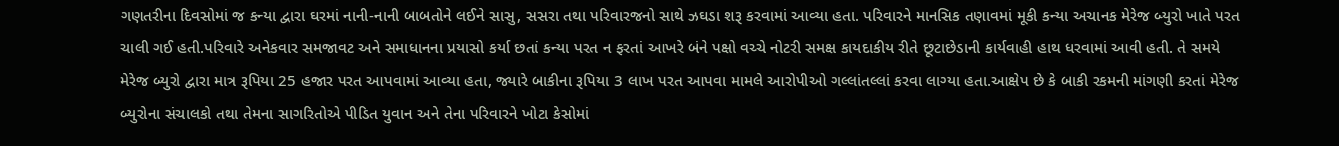ગણતરીના દિવસોમાં જ કન્યા દ્વારા ઘરમાં નાની-નાની બાબતોને લઈને સાસુ, સસરા તથા પરિવારજનો સાથે ઝઘડા શરૂ કરવામાં આવ્યા હતા. પરિવારને માનસિક તણાવમાં મૂકી કન્યા અચાનક મેરેજ બ્યુરો ખાતે પરત ચાલી ગઈ હતી.પરિવારે અનેકવાર સમજાવટ અને સમાધાનના પ્રયાસો કર્યા છતાં કન્યા પરત ન ફરતાં આખરે બંને પક્ષો વચ્ચે નોટરી સમક્ષ કાયદાકીય રીતે છૂટાછેડાની કાર્યવાહી હાથ ધરવામાં આવી હતી. તે સમયે મેરેજ બ્યુરો દ્વારા માત્ર રૂપિયા 25 હજાર પરત આપવામાં આવ્યા હતા, જ્યારે બાકીના રૂપિયા 3 લાખ પરત આપવા મામલે આરોપીઓ ગલ્લાંતલ્લાં કરવા લાગ્યા હતા.આક્ષેપ છે કે બાકી રકમની માંગણી કરતાં મેરેજ બ્યુરોના સંચાલકો તથા તેમના સાગરિતોએ પીડિત યુવાન અને તેના પરિવારને ખોટા કેસોમાં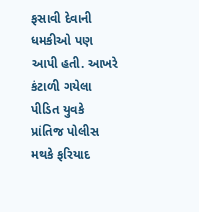ફસાવી દેવાની ધમકીઓ પણ આપી હતી. આખરે કંટાળી ગયેલા પીડિત યુવકે પ્રાંતિજ પોલીસ મથકે ફરિયાદ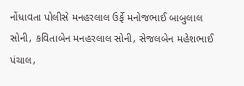નોંધાવતા પોલીસે મનહરલાલ ઉર્ફે મનોજભાઈ બાબુલાલ સોની, કવિતાબેન મનહરલાલ સોની, સેજલબેન મહેશભાઈ પંચાલ,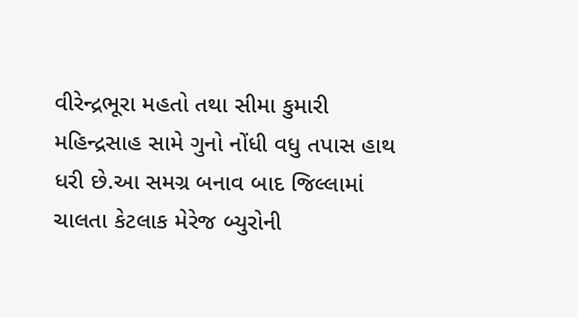વીરેન્દ્રભૂરા મહતો તથા સીમા કુમારી મહિન્દ્રસાહ સામે ગુનો નોંધી વધુ તપાસ હાથ ધરી છે.આ સમગ્ર બનાવ બાદ જિલ્લામાં ચાલતા કેટલાક મેરેજ બ્યુરોની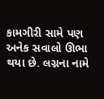કામગીરી સામે પણ અનેક સવાલો ઊભા થયા છે. લગ્નના નામે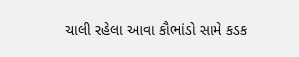ચાલી રહેલા આવા કૌભાંડો સામે કડક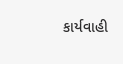કાર્યવાહી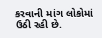કરવાની માંગ લોકોમાં ઉઠી રહી છે.